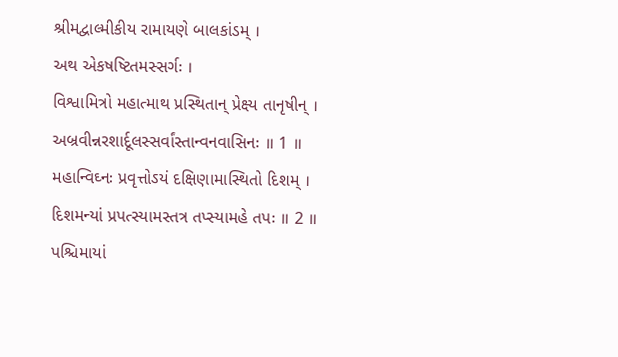શ્રીમદ્વાલ્મીકીય રામાયણે બાલકાંડમ્ ।
અથ એકષષ્ટિતમસ્સર્ગઃ ।
વિશ્વામિત્રો મહાત્માથ પ્રસ્થિતાન્ પ્રેક્ષ્ય તાનૃષીન્ ।
અબ્રવીન્નરશાર્દૂલસ્સર્વાંસ્તાન્વનવાસિનઃ ॥ 1 ॥
મહાન્વિઘ્નઃ પ્રવૃત્તોઽયં દક્ષિણામાસ્થિતો દિશમ્ ।
દિશમન્યાં પ્રપત્સ્યામસ્તત્ર તપ્સ્યામહે તપઃ ॥ 2 ॥
પશ્ચિમાયાં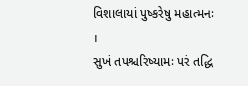વિશાલાયાં પુષ્કરેષુ મહાત્મનઃ ।
સુખં તપશ્ચરિષ્યામઃ પરં તદ્ધિ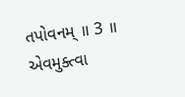તપોવનમ્ ॥ 3 ॥
એવમુક્ત્વા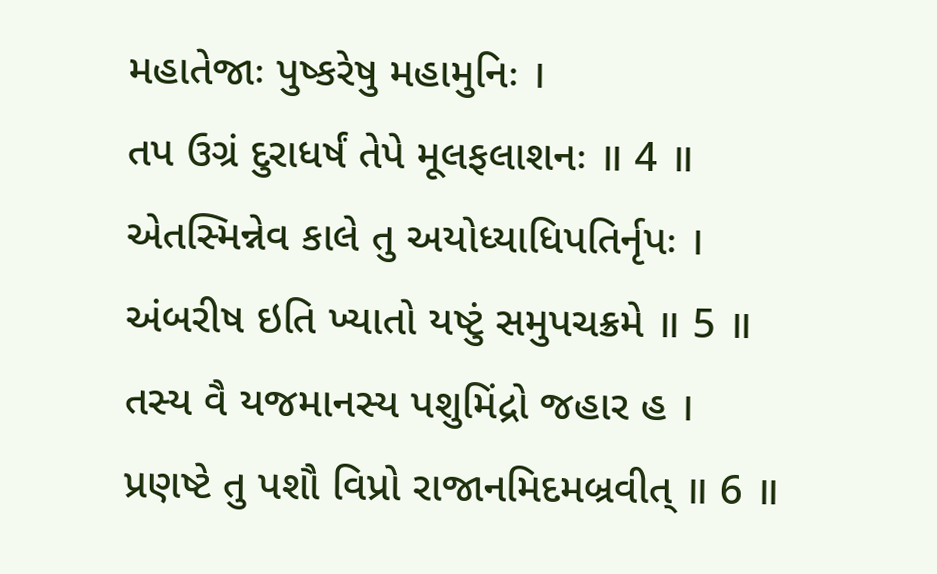મહાતેજાઃ પુષ્કરેષુ મહામુનિઃ ।
તપ ઉગ્રં દુરાધર્ષં તેપે મૂલફલાશનઃ ॥ 4 ॥
એતસ્મિન્નેવ કાલે તુ અયોધ્યાધિપતિર્નૃપઃ ।
અંબરીષ ઇતિ ખ્યાતો યષ્ટું સમુપચક્રમે ॥ 5 ॥
તસ્ય વૈ યજમાનસ્ય પશુમિંદ્રો જહાર હ ।
પ્રણષ્ટે તુ પશૌ વિપ્રો રાજાનમિદમબ્રવીત્ ॥ 6 ॥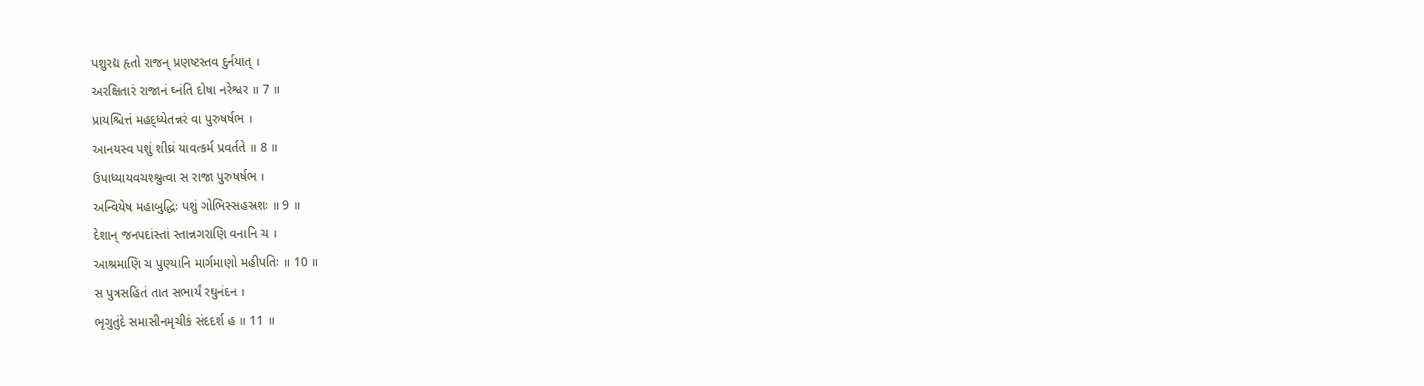પશુરદ્ય હૃતો રાજન્ પ્રણષ્ટસ્તવ દુર્નયાત્ ।
અરક્ષિતારં રાજાનં ઘ્નંતિ દોષા નરેશ્વર ॥ 7 ॥
પ્રાયશ્ચિત્તં મહદ્ધ્યેતન્નરં વા પુરુષર્ષભ ।
આનયસ્વ પશું શીઘ્રં યાવત્કર્મ પ્રવર્તતે ॥ 8 ॥
ઉપાધ્યાયવચશ્શ્રુત્વા સ રાજા પુરુષર્ષભ ।
અન્વિયેષ મહાબુદ્ધિઃ પશું ગોભિસ્સહસ્રશઃ ॥ 9 ॥
દેશાન્ જનપદાંસ્તાં સ્તાન્નગરાણિ વનાનિ ચ ।
આશ્રમાણિ ચ પુણ્યાનિ માર્ગમાણો મહીપતિઃ ॥ 10 ॥
સ પુત્રસહિતં તાત સભાર્યં રઘુનંદન ।
ભૃગુતુંદે સમાસીનમૃચીકં સંદદર્શ હ ॥ 11 ॥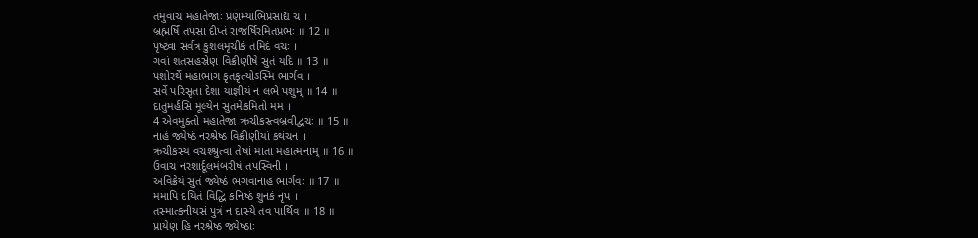તમુવાચ મહાતેજાઃ પ્રણમ્યાભિપ્રસાદ્ય ચ ।
બ્રહ્મર્ષિં તપસા દીપ્તં રાજર્ષિરમિતપ્રભઃ ॥ 12 ॥
પૃષ્ટ્વા સર્વત્ર કુશલમૃચીકં તમિદં વચઃ ।
ગવાં શતસહસ્રેણ વિક્રીણીષે સુતં યદિ ॥ 13 ॥
પશોરર્થે મહાભાગ કૃતકૃત્યોઽસ્મિ ભાર્ગવ ।
સર્વે પરિસૃતા દેશા યાજ્ઞીયં ન લભે પશુમ્ ॥ 14 ॥
દાતુમર્હસિ મૂલ્યેન સુતમેકમિતો મમ ।
4 એવમુક્તો મહાતેજા ઋચીકસ્ત્વબ્રવીદ્વચઃ ॥ 15 ॥
નાહં જ્યેષ્ઠં નરશ્રેષ્ઠ વિક્રીણીયાં કથંચન ।
ઋચીકસ્ય વચશ્શ્રુત્વા તેષાં માતા મહાત્મનામ્ ॥ 16 ॥
ઉવાચ નરશાર્દૂલમંબરીષં તપસ્વિની ।
અવિક્રેયં સુતં જ્યેષ્ઠં ભગવાનાહ ભાર્ગવઃ ॥ 17 ॥
મમાપિ દયિતં વિદ્ધિ કનિષ્ઠં શુનકં નૃપ ।
તસ્માત્કનીયસં પુત્રં ન દાસ્યે તવ પાર્થિવ ॥ 18 ॥
પ્રાયેણ હિ નરશ્રેષ્ઠ જ્યેષ્ઠાઃ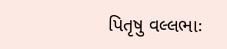પિતૃષુ વલ્લભાઃ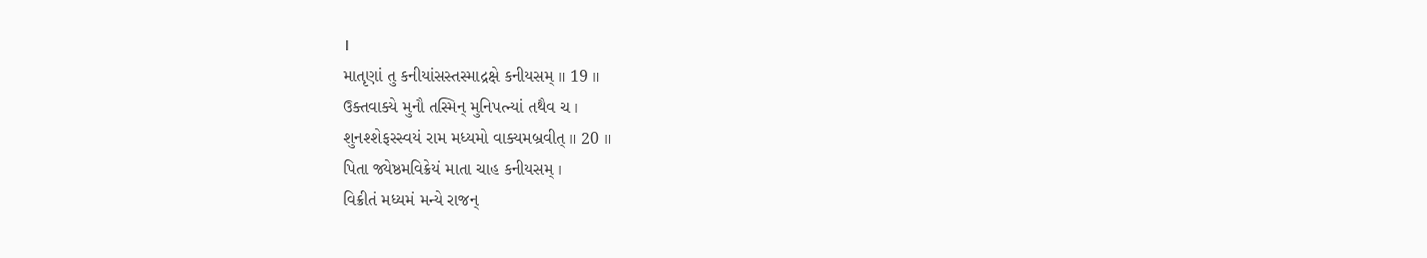।
માતૃણાં તુ કનીયાંસસ્તસ્માદ્રક્ષે કનીયસમ્ ॥ 19 ॥
ઉક્તવાક્યે મુનૌ તસ્મિન્ મુનિપત્ન્યાં તથૈવ ચ ।
શુનશ્શેફસ્સ્વયં રામ મધ્યમો વાક્યમબ્રવીત્ ॥ 20 ॥
પિતા જ્યેષ્ઠમવિક્રેયં માતા ચાહ કનીયસમ્ ।
વિક્રીતં મધ્યમં મન્યે રાજન્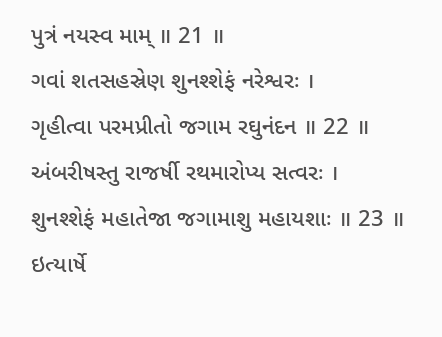પુત્રં નયસ્વ મામ્ ॥ 21 ॥
ગવાં શતસહસ્રેણ શુનશ્શેફં નરેશ્વરઃ ।
ગૃહીત્વા પરમપ્રીતો જગામ રઘુનંદન ॥ 22 ॥
અંબરીષસ્તુ રાજર્ષી રથમારોપ્ય સત્વરઃ ।
શુનશ્શેફં મહાતેજા જગામાશુ મહાયશાઃ ॥ 23 ॥
ઇત્યાર્ષે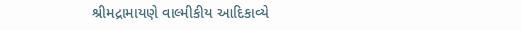શ્રીમદ્રામાયણે વાલ્મીકીય આદિકાવ્યે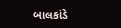બાલકાંડે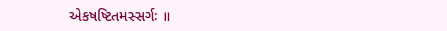એકષષ્ટિતમસ્સર્ગઃ ॥